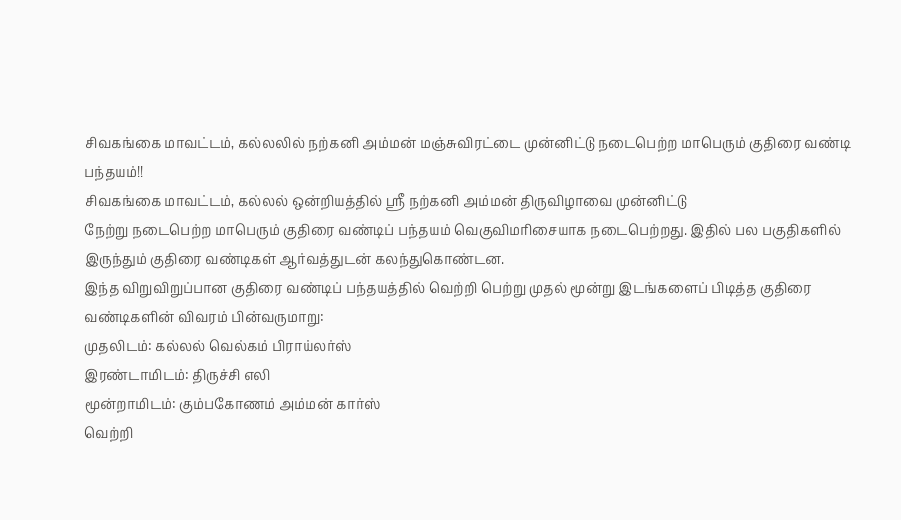சிவகங்கை மாவட்டம், கல்லலில் நற்கனி அம்மன் மஞ்சுவிரட்டை முன்னிட்டு நடைபெற்ற மாபெரும் குதிரை வண்டி பந்தயம்!!
சிவகங்கை மாவட்டம், கல்லல் ஒன்றியத்தில் ஸ்ரீ நற்கனி அம்மன் திருவிழாவை முன்னிட்டு
நேற்று நடைபெற்ற மாபெரும் குதிரை வண்டிப் பந்தயம் வெகுவிமரிசையாக நடைபெற்றது. இதில் பல பகுதிகளில் இருந்தும் குதிரை வண்டிகள் ஆர்வத்துடன் கலந்துகொண்டன.
இந்த விறுவிறுப்பான குதிரை வண்டிப் பந்தயத்தில் வெற்றி பெற்று முதல் மூன்று இடங்களைப் பிடித்த குதிரை வண்டிகளின் விவரம் பின்வருமாறு:
முதலிடம்: கல்லல் வெல்கம் பிராய்லர்ஸ்
இரண்டாமிடம்: திருச்சி எலி
மூன்றாமிடம்: கும்பகோணம் அம்மன் கார்ஸ்
வெற்றி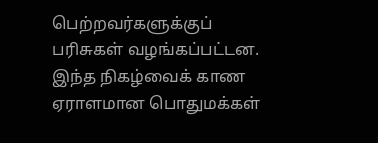பெற்றவர்களுக்குப் பரிசுகள் வழங்கப்பட்டன. இந்த நிகழ்வைக் காண ஏராளமான பொதுமக்கள்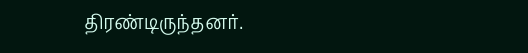திரண்டிருந்தனர்.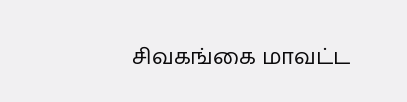சிவகங்கை மாவட்ட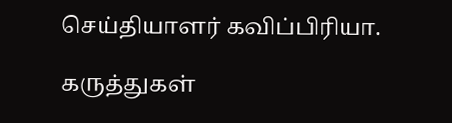செய்தியாளர் கவிப்பிரியா.

கருத்துகள்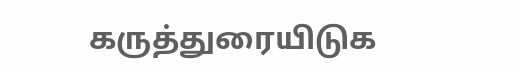கருத்துரையிடுக